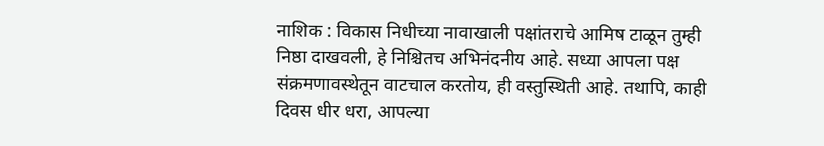नाशिक : विकास निधीच्या नावाखाली पक्षांतराचे आमिष टाळून तुम्ही निष्ठा दाखवली, हे निश्चितच अभिनंदनीय आहे. सध्या आपला पक्ष संक्रमणावस्थेतून वाटचाल करतोय, ही वस्तुस्थिती आहे. तथापि, काही दिवस धीर धरा, आपल्या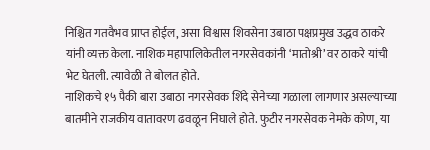निश्चित गतवैभव प्राप्त होईल, असा विश्वास शिवसेना उबाठा पक्षप्रमुख उद्धव ठाकरे यांनी व्यक्त केला. नाशिक महापालिकेतील नगरसेवकांनी ‘मातोश्री’ वर ठाकरे यांची भेट घेतली. त्यावेळी ते बोलत होते.
नाशिकचे १५ पैकी बारा उबाठा नगरसेवक शिंदे सेनेच्या गळाला लागणार असल्याच्या बातमीने राजकीय वातावरण ढवळून निघाले होते. फुटीर नगरसेवक नेमके कोण, या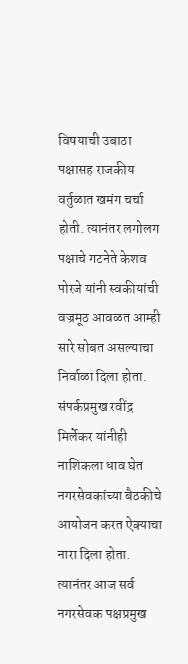विषयाची उबाठा पक्षासह राजकीय वर्तुळात खमंग चर्चा होती. त्यानंतर लगोलग पक्षाचे गटनेते केशव पोरजे यांनी स्वकीयांची वज्रमूठ आवळत आम्ही सारे सोबत असल्याचा निर्वाळा दिला होता. संपर्कप्रमुख रवींद्र मिर्लेकर यांनीही नाशिकला धाव घेत नगरसेवकांच्या बैठकीचे आयोजन करत ऐक्याचा नारा दिला होता. त्यानंतर आज सर्व नगरसेवक पक्षप्रमुख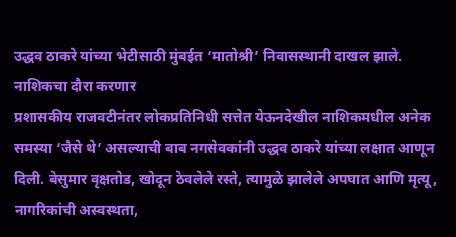उद्धव ठाकरे यांच्या भेटीसाठी मुंबईत ‘मातोश्री’ निवासस्थानी दाखल झाले.
नाशिकचा दौरा करणार
प्रशासकीय राजवटीनंतर लोकप्रतिनिधी सत्तेत येऊनदेखील नाशिकमधील अनेक समस्या ‘जैसे थे’ असल्याची बाब नगसेवकांनी उद्धव ठाकरे यांच्या लक्षात आणून दिली. बेसुमार वृक्षतोड, खोदून ठेवलेले रस्ते, त्यामुळे झालेले अपघात आणि मृत्यू, नागरिकांची अस्वस्थता,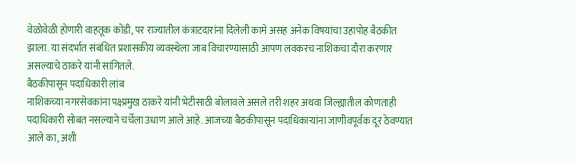वेळोवेळी होणारी वाहतूक कोंडी, पर राज्यातील कंत्राटदारांना दिलेली कामे असह अनेक विषयांचा उहापोह बैठकीत झाला. या संदर्भात संबंधित प्रशासकीय व्यवस्थेला जाब विचारण्यासाठी आपण लवकरच नाशिकचा दौरा करणार असल्याचे ठाकरे यांनी सांगितले.
बैठकीपासून पदाधिकारी लांब
नाशिकच्या नगरसेवकांना पक्ष्प्रमुख ठाकरे यांनी भेटीसाठी बोलावले असले तरी शहर अथवा जिल्ह्यातील कोणताही पदाधिकारी सोबत नसल्याने चर्चेला उधाण आले आहे. आजच्या बैठकीपासून पदाधिकाऱ्यांना जाणीवपूर्वक दूर ठेवण्यात आले का, अशी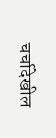चर्चादेखील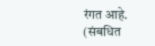रंगत आहे.
(संबधित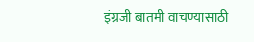इंग्रजी बातमी वाचण्यासाठी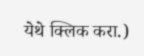येथे क्लिक करा.)